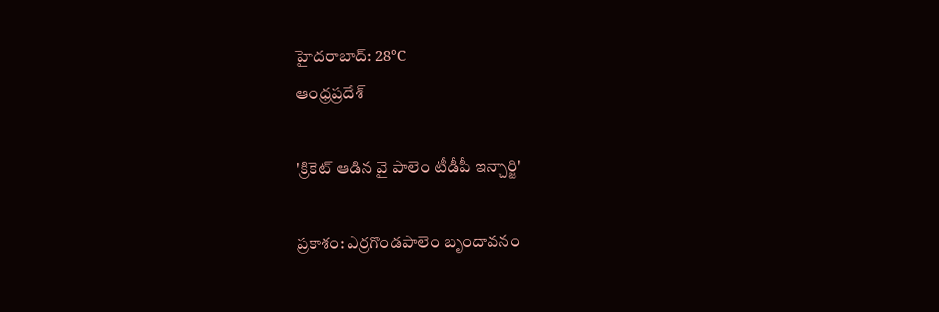హైదరాబాద్: 28°C
ఆంధ్రప్రదేశ్

'క్రికెట్ ఆడిన వై పాలెం టీడీపీ ఇన్చార్జి'

ప్రకాశం: ఎర్రగొండపాలెం బృందావనం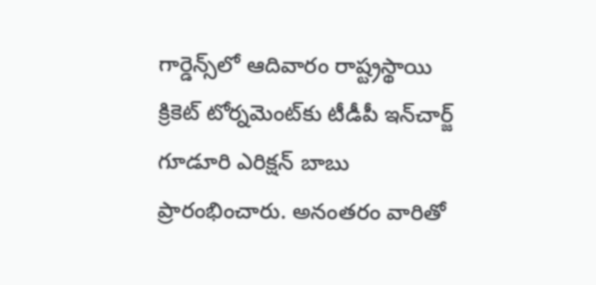గార్డెన్స్‌లో ఆదివారం రాష్ట్రస్థాయి క్రికెట్ టోర్నమెంట్‌కు టీడీపీ ఇన్‌చార్జ్ గూడూరి ఎరిక్షన్ బాబు ప్రారంభించారు. అనంతరం వారితో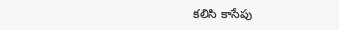కలిసి కాసేపు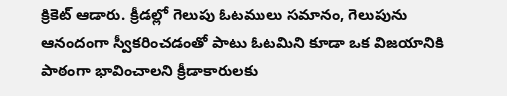క్రికెట్ ఆడారు. క్రీడల్లో గెలుపు ఓటములు సమానం, గెలుపును ఆనందంగా స్వీకరించడంతో పాటు ఓటమిని కూడా ఒక విజయానికి పాఠంగా భావించాలని క్రీడాకారులకు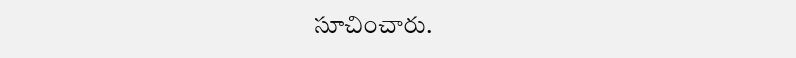సూచించారు.